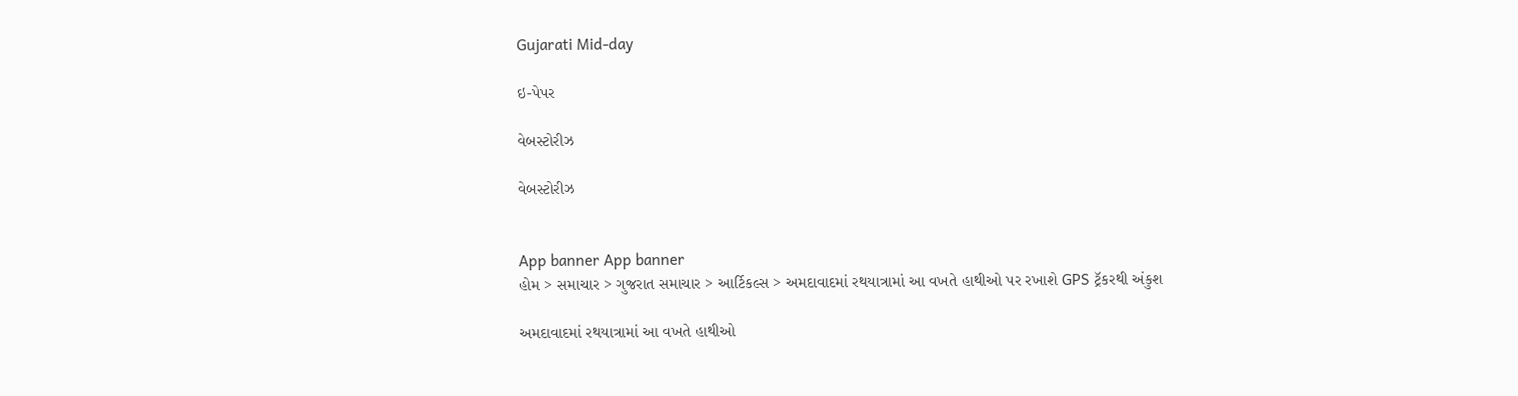Gujarati Mid-day

ઇ-પેપર

વેબસ્ટોરીઝ

વેબસ્ટોરીઝ


App banner App banner
હોમ > સમાચાર > ગુજરાત સમાચાર > આર્ટિકલ્સ > અમદાવાદમાં રથયાત્રામાં આ વખતે હાથીઓ પર રખાશે GPS ટ્રૅકરથી અંકુશ

અમદાવાદમાં રથયાત્રામાં આ વખતે હાથીઓ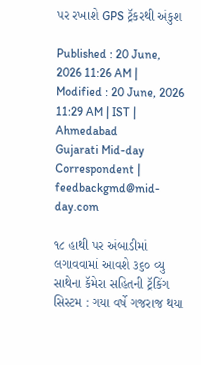પર રખાશે GPS ટ્રૅકરથી અંકુશ

Published : 20 June, 2026 11:26 AM | Modified : 20 June, 2026 11:29 AM | IST | Ahmedabad
Gujarati Mid-day Correspondent | feedbackgmd@mid-day.com

૧૮ હાથી પર અંબાડીમાં લગાવવામાં આવશે ૩૬૦ વ્યુ સાથેના કૅમેરા સહિતની ટ્રૅકિંગ સિસ્ટમ : ગયા વર્ષે ગજરાજ થયા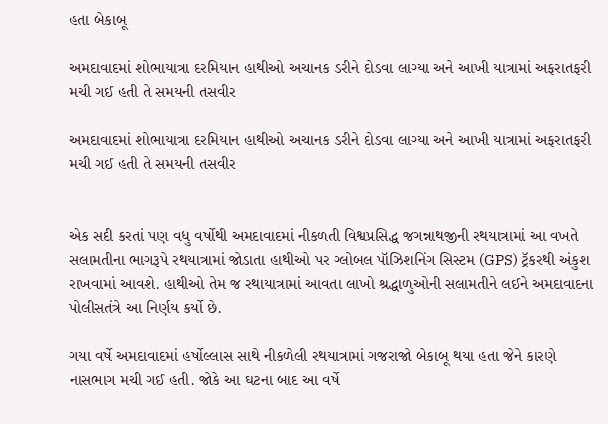હતા બેકાબૂ

અમદાવાદમાં શોભાયાત્રા દરમિયાન હાથીઓ અચાનક ડરીને દોડવા લાગ્યા અને આખી યાત્રામાં અફરાતફરી મચી ગઈ હતી તે સમયની તસવીર

અમદાવાદમાં શોભાયાત્રા દરમિયાન હાથીઓ અચાનક ડરીને દોડવા લાગ્યા અને આખી યાત્રામાં અફરાતફરી મચી ગઈ હતી તે સમયની તસવીર


એક સદી કરતાં પણ વધુ વર્ષોથી અમદાવાદમાં નીકળતી વિશ્વપ્રસિદ્ધ જગન્નાથજીની રથયાત્રામાં આ વખતે સલામતીના ભાગરૂપે રથયાત્રામાં જોડાતા હાથીઓ પર ગ્લોબલ પૉઝિશનિંગ સિસ્ટમ (GPS) ટ્રૅકરથી અંકુશ રાખવામાં આવશે. હાથીઓ તેમ જ રથાયાત્રામાં આવતા લાખો શ્રદ્ધાળુઓની સલામતીને લઈને અમદાવાદના પોલીસતંત્રે આ નિર્ણય કર્યો છે.

ગયા વર્ષે અમદાવાદમાં હર્ષોલ્લાસ સાથે નીકળેલી રથયાત્રામાં ગજરાજો બેકાબૂ થયા હતા જેને કારણે નાસભાગ મચી ગઈ હતી. જોકે આ ઘટના બાદ આ વર્ષે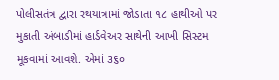પોલીસતંત્ર દ્વારા રથયાત્રામાં જોડાતા ૧૮ હાથીઓ પર મુકાતી અંબાડીમાં હાર્ડવેઅર સાથેની આખી સિસ્ટમ મૂકવામાં આવશે. એમાં ૩૬૦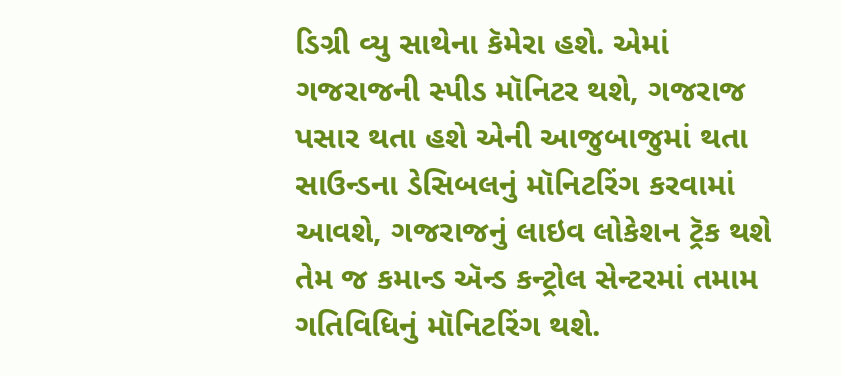ડિગ્રી વ્યુ સાથેના કૅમેરા હશે. એમાં ગજરાજની સ્પીડ મૉનિટર થશે, ગજરાજ પસાર થતા હશે એની આજુબાજુમાં થતા સાઉન્ડના ડેસિબલનું મૉનિટરિંગ કરવામાં આવશે, ગજરાજનું લાઇવ લોકેશન ટ્રૅક થશે તેમ જ કમાન્ડ ઍન્ડ કન્ટ્રોલ સેન્ટરમાં તમામ ગતિવિધિનું મૉનિટરિંગ થશે.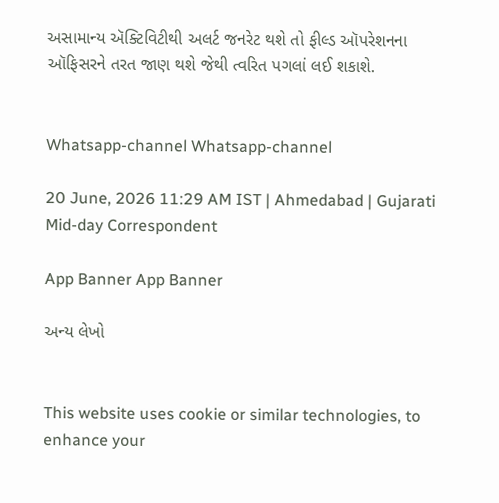અસામાન્ય ઍક્ટિવિટીથી અલર્ટ જનરેટ થશે તો ફીલ્ડ ઑપરેશનના ઑફિસરને તરત જાણ થશે જેથી ત્વરિત પગલાં લઈ શકાશે.


Whatsapp-channel Whatsapp-channel

20 June, 2026 11:29 AM IST | Ahmedabad | Gujarati Mid-day Correspondent

App Banner App Banner

અન્ય લેખો


This website uses cookie or similar technologies, to enhance your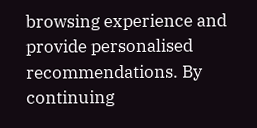browsing experience and provide personalised recommendations. By continuing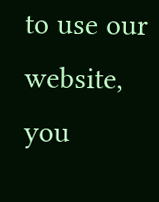to use our website, you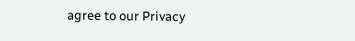agree to our Privacy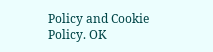Policy and Cookie Policy. OK